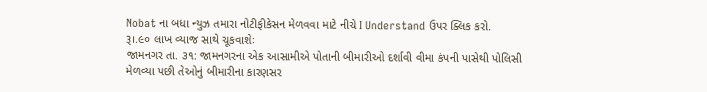Nobat ના બધા ન્યુઝ તમારા નોટીફીકેસન મેળવવા માટે નીચે I Understand ઉપર ક્લિક કરો.
રૂ।.૯૦ લાખ વ્યાજ સાથે ચૂકવાશેઃ
જામનગર તા. ૩૧: જામનગરના એક આસામીએ પોતાની બીમારીઓ દર્શાવી વીમા કંપની પાસેથી પોલિસી મેળવ્યા પછી તેઓનું બીમારીના કારણસર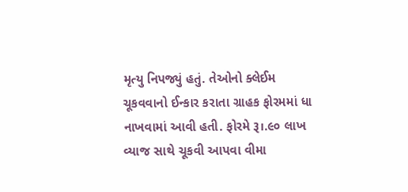મૃત્યુ નિપજ્યું હતું. તેઓનો ક્લેઈમ ચૂકવવાનો ઈન્કાર કરાતા ગ્રાહક ફોરમમાં ધા નાખવામાં આવી હતી. ફોરમે રૂ।.૯૦ લાખ વ્યાજ સાથે ચૂકવી આપવા વીમા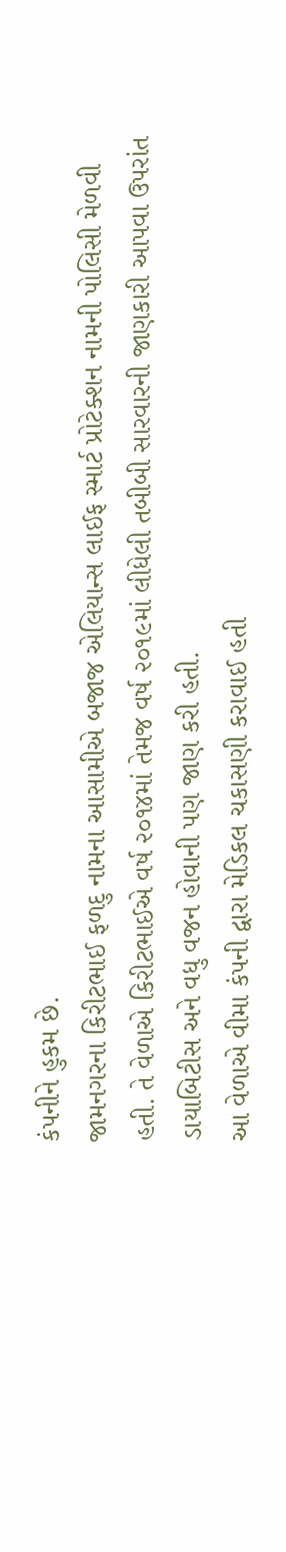કંપનીને હુકમ છે.
જામનગરના કિરીટભાઈ ફળદુ નામના આસામીએ બજાજ એલિયાન્સ લાઈફ સ્માર્ટ પ્રોટેક્શન નામની પોલિસી મેળવી હતી. તે વેળાએ કિરીટભાઈએ વર્ષ ૨૦૧૪માં તેમજ વર્ષ ૨૦૧૯માં લીધેલી તબીબી સારવારની જાણકારી આપવા ઉપરાંત ડાયાબિટીસ અને વધુ વજન હોવાની પણ જાણ કરી હતી.
આ વેળાએ વીમા કંપની દ્વારા મેડિકલ ચકાસણી કરાવાઈ હતી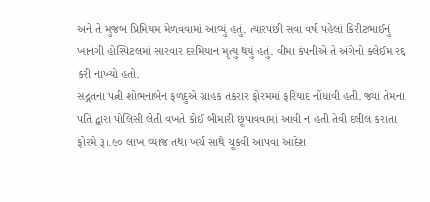અને તે મુજબ પ્રિમિયમ મેળવવામાં આવ્યું હતું. ત્યારપછી સવા વર્ષ પહેલાં કિરીટભાઈનું ખાનગી હોસ્પિટલમાં સારવાર દરમિયાન મૃત્યુ થયું હતું. વીમા કંપનીએ તે અંગેનો ક્લેઈમ રદ્દ કરી નાખ્યો હતો.
સદ્ગતના પત્ની શોભનાબેન ફળદુએ ગ્રાહક તકરાર ફોરમમાં ફરિયાદ નોંધાવી હતી. જ્યાં તેમના પતિ દ્વારા પોલિસી લેતી વખતે કોઈ બીમારી છૂપાવવામાં આવી ન હતી તેવી દલીલ કરાતા ફોરમે રૂ।.૯૦ લાખ વ્યાજ તથા ખર્ચ સાથે ચૂકવી આપવા આદેશ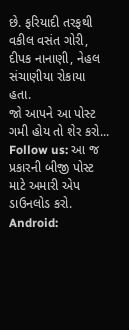છે. ફરિયાદી તરફથી વકીલ વસંત ગોરી, દીપક નાનાણી, નેહલ સંચાણીયા રોકાયા હતા.
જો આપને આ પોસ્ટ ગમી હોય તો શેર કરો...
Follow us: આ જ પ્રકારની બીજી પોસ્ટ માટે અમારી એપ ડાઉનલોડ કરો.
Android: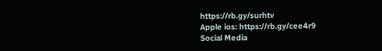https://rb.gy/surhtv
Apple ios: https://rb.gy/cee4r9
Social Media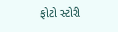ફોટો સ્ટોરી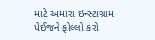માટે અમારા ઇન્સ્ટાગ્રામ પેઈજને ફોલ્લો કરો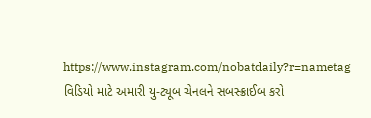https://www.instagram.com/nobatdaily?r=nametag
વિડિયો માટે અમારી યુ-ટ્યૂબ ચેનલને સબસ્ક્રાઈબ કરો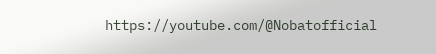https://youtube.com/@Nobatofficial